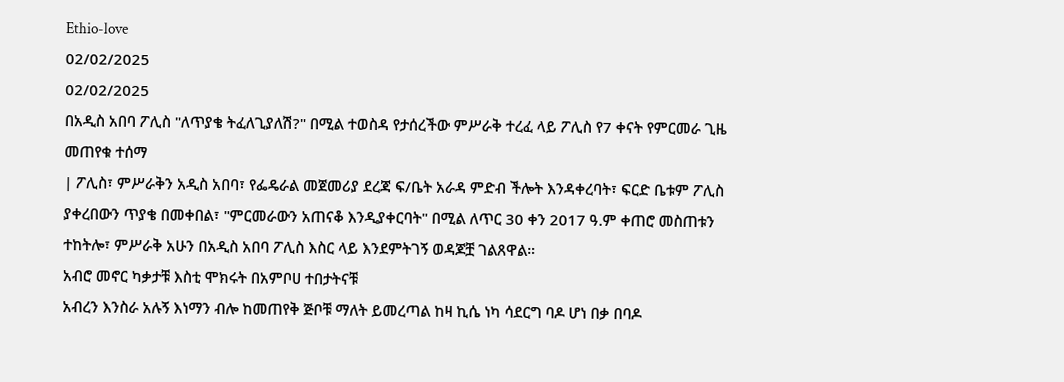Ethio-love
02/02/2025
02/02/2025
በአዲስ አበባ ፖሊስ "ለጥያቄ ትፈለጊያለሽ?" በሚል ተወስዳ የታሰረችው ምሥራቅ ተረፈ ላይ ፖሊስ የ7 ቀናት የምርመራ ጊዜ መጠየቁ ተሰማ
| ፖሊስ፣ ምሥራቅን አዲስ አበባ፣ የፌዴራል መጀመሪያ ደረጃ ፍ/ቤት አራዳ ምድብ ችሎት እንዳቀረባት፣ ፍርድ ቤቱም ፖሊስ ያቀረበውን ጥያቄ በመቀበል፣ "ምርመራውን አጠናቆ እንዲያቀርባት" በሚል ለጥር 30 ቀን 2017 ዓ.ም ቀጠሮ መስጠቱን ተከትሎ፣ ምሥራቅ አሁን በአዲስ አበባ ፖሊስ እስር ላይ እንደምትገኝ ወዳጆቿ ገልጸዋል።
አብሮ መኖር ካቃታቹ እስቲ ሞክሩት በአምቦሀ ተበታትናቹ
አብረን እንስራ አሉኝ እነማን ብሎ ከመጠየቅ ጅቦቹ ማለት ይመረጣል ከዛ ኪሴ ነካ ሳደርግ ባዶ ሆነ በቃ በባዶ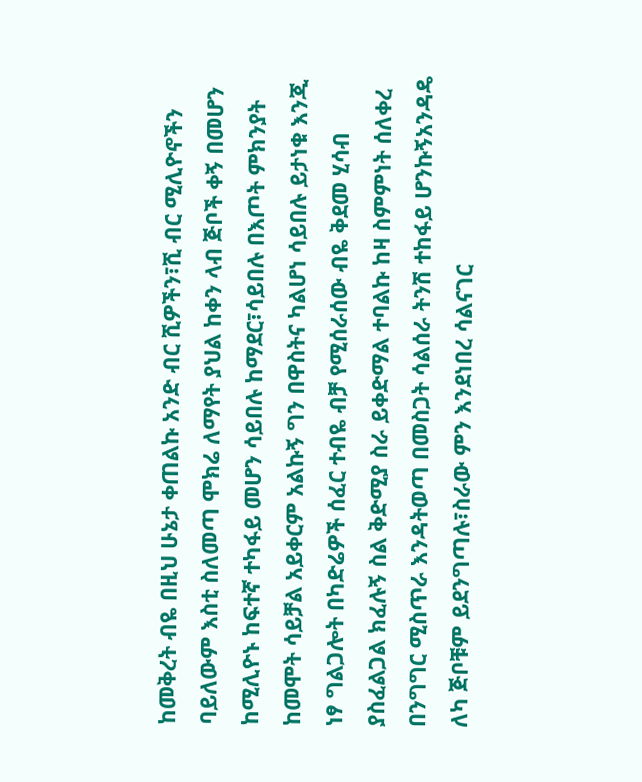ከመቅረት ብዬ በዚህ ሁኔታ ቀጠልኩ አንድ ብር ሺዎችን፣ሺ ብር ሚሊዮኖችን ባይለውም እስቲ ስለመጣ ሞክሬ ለማየት ያህል ከቀን ላብ ጅቦች ቀኝ በመሆን ከሚሊዮኑ ከፍተኛ ተካፋይ መሆን ሳይበሉ ከማደር፣ሳይበሉ በእጦት ምክንያት ከመሞት ሳይቻል አይቀርም አልኩኝ ግን በዋስትና ካልሆነ ሳይበሉ ይታነቁ እንጂ ነፃ ግልጋሎት በካድሬዎች ሰፈር ተብዬ ብቻ የሚሰራሰው ብዬ ቅደመ ሂሳብ ያስፈልጋል ክፈሉኝ ስል ቅድሚያ ስራ ይቀድማል ተባልኩ ከዛ ስምምነት ሰለቀረ በንግግር ሚስጥራ እንዳትወጣ በመስጋት ሳልሰራ ትንሽ ተከፋይ ሆንኩኝአንዳዴ ለካ ጅቦቹም ይደንግጣሉ፣ስራው ምን እንደነበረ ሳልናገር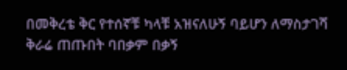በመቅረቴ ቅር የተሰኛቹ ካላቹ አዝናለሁኝ ባይሆን ለማስታገሻ ቅራሬ ጠጡበት ባበቃም በቃኝ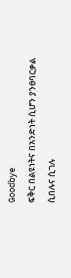Goodbye
ፍቅር በልዩነትና በአንድነት ሲሆን ያንፀባርቃል
ሲበሉና ሲገሉ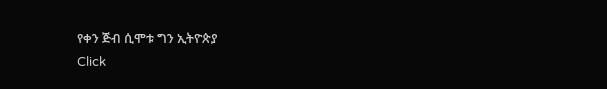የቀን ጅብ ሲሞቱ ግን ኢትዮጵያ
Click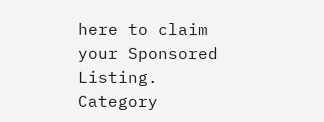here to claim your Sponsored Listing.
Category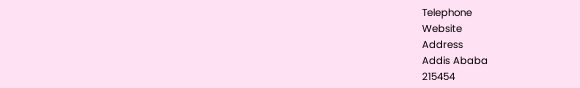Telephone
Website
Address
Addis Ababa
215454